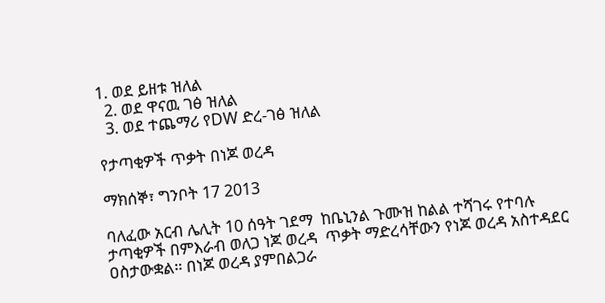1. ወደ ይዘቱ ዝለል
  2. ወደ ዋናዉ ገፅ ዝለል
  3. ወደ ተጨማሪ የDW ድረ-ገፅ ዝለል

የታጣቂዎች ጥቃት በነጆ ወረዳ

ማክሰኞ፣ ግንቦት 17 2013

ባለፈው አርብ ሌሊት 10 ሰዓት ገደማ  ከቤኒንል ጉሙዝ ከልል ተሻገሩ የተባሉ ታጣቂዎች በምእራብ ወለጋ ነጆ ወረዳ  ጥቃት ማድረሳቸውን የነጆ ወረዳ አስተዳደር ዐስታውቋል። በነጆ ወረዳ ያምበልጋራ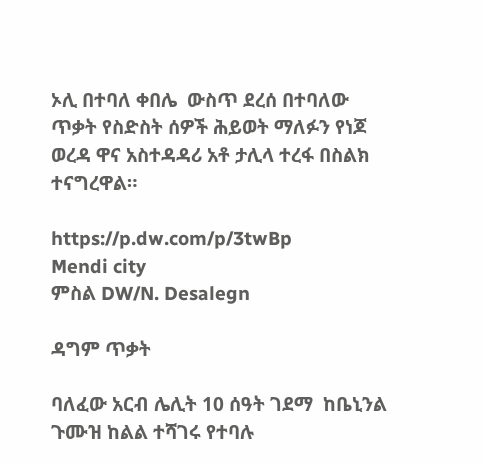ኦሊ በተባለ ቀበሌ  ውስጥ ደረሰ በተባለው ጥቃት የስድስት ሰዎች ሕይወት ማለፉን የነጆ ወረዳ ዋና አስተዳዳሪ አቶ ታሊላ ተረፋ በስልክ ተናግረዋል።

https://p.dw.com/p/3twBp
Mendi city
ምስል DW/N. Desalegn

ዳግም ጥቃት

ባለፈው አርብ ሌሊት 10 ሰዓት ገደማ  ከቤኒንል ጉሙዝ ከልል ተሻገሩ የተባሉ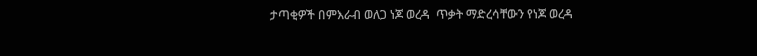ታጣቂዎች በምእራብ ወለጋ ነጆ ወረዳ  ጥቃት ማድረሳቸውን የነጆ ወረዳ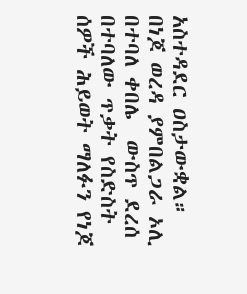አስተዳደር ዐስታውቋል። በነጆ ወረዳ ያምበልጋራ ኦሊ በተባለ ቀበሌ  ውስጥ ደረሰ በተባለው ጥቃት የስድስት ሰዎች ሕይወት ማለፉን የነጆ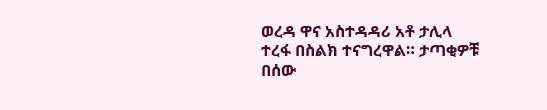ወረዳ ዋና አስተዳዳሪ አቶ ታሊላ ተረፋ በስልክ ተናግረዋል። ታጣቂዎቹ በሰው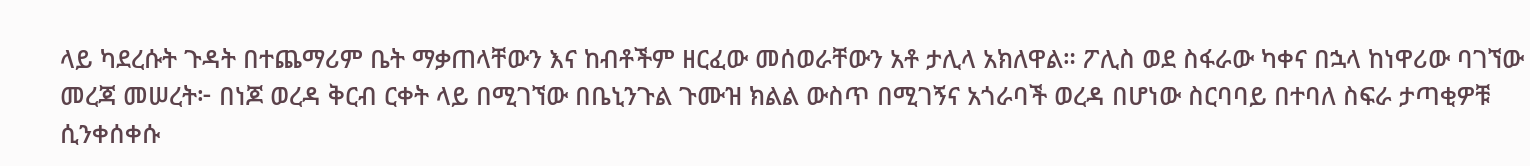ላይ ካደረሱት ጉዳት በተጨማሪም ቤት ማቃጠላቸውን እና ከብቶችም ዘርፈው መሰወራቸውን አቶ ታሊላ አክለዋል። ፖሊስ ወደ ስፋራው ካቀና በኋላ ከነዋሪው ባገኘው መረጃ መሠረት፦ በነጆ ወረዳ ቅርብ ርቀት ላይ በሚገኘው በቤኒንጉል ጉሙዝ ክልል ውስጥ በሚገኝና አጎራባች ወረዳ በሆነው ስርባባይ በተባለ ስፍራ ታጣቂዎቹ ሲንቀሰቀሱ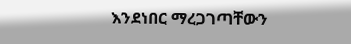እንደነበር ማረጋገጣቸውን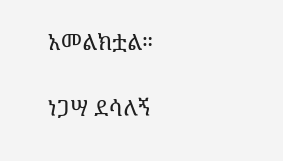አመልክቷል።

ነጋሣ ደሳለኝ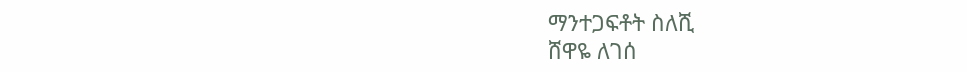ማንተጋፍቶት ስለሺ
ሸዋዬ ለገሰ